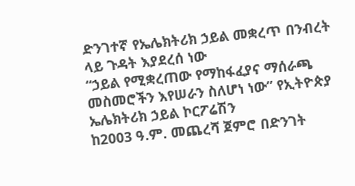ድንገተኛ የኤሌክትሪክ ኃይል መቋረጥ በንብረት ላይ ጉዳት እያደረሰ ነው
“ኃይል የሚቋረጠው የማከፋፈያና ማሰራጫ መስመሮችን እየሠራን ስለሆነ ነው” የኢትዮጵያ ኤሌክትሪክ ኃይል ኮርፖሬሽን
ከ2003 ዓ.ም. መጨረሻ ጀምሮ በድንገት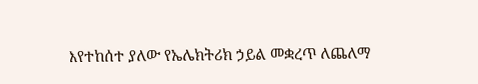እየተከሰተ ያለው የኤሌክትሪክ ኃይል መቋረጥ ለጨለማ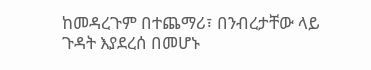ከመዳረጉም በተጨማሪ፣ በንብረታቸው ላይ ጉዳት እያደረሰ በመሆኑ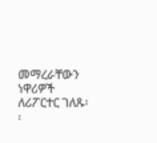መማረራቸውን ነዋሪዎች ለሪፖርተር ገለጹ፡፡